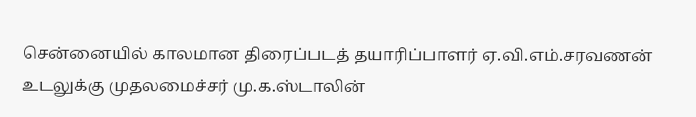சென்னையில் காலமான திரைப்படத் தயாரிப்பாளர் ஏ.வி.எம்.சரவணன் உடலுக்கு முதலமைச்சர் மு.க.ஸ்டாலின்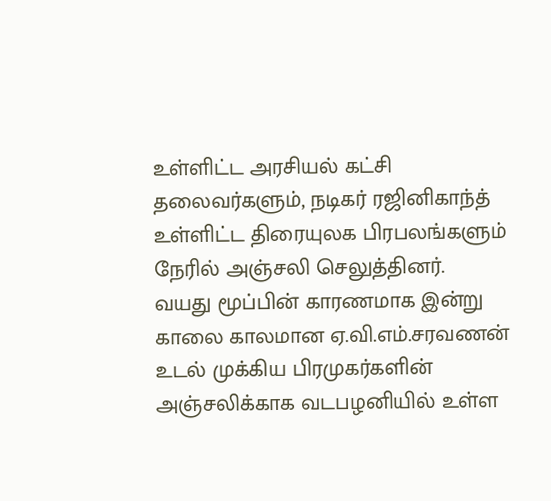உள்ளிட்ட அரசியல் கட்சி தலைவர்களும், நடிகர் ரஜினிகாந்த் உள்ளிட்ட திரையுலக பிரபலங்களும் நேரில் அஞ்சலி செலுத்தினர்.
வயது மூப்பின் காரணமாக இன்று காலை காலமான ஏ.வி.எம்.சரவணன் உடல் முக்கிய பிரமுகர்களின் அஞ்சலிக்காக வடபழனியில் உள்ள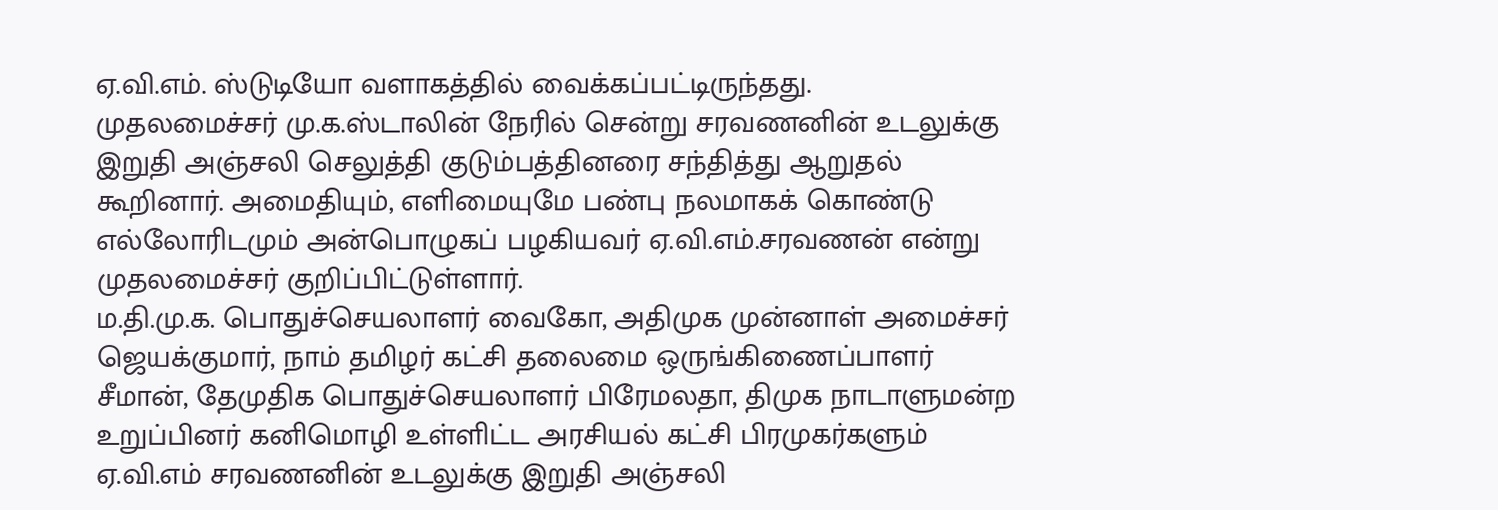ஏ.வி.எம். ஸ்டுடியோ வளாகத்தில் வைக்கப்பட்டிருந்தது.
முதலமைச்சர் மு.க.ஸ்டாலின் நேரில் சென்று சரவணனின் உடலுக்கு இறுதி அஞ்சலி செலுத்தி குடும்பத்தினரை சந்தித்து ஆறுதல் கூறினார். அமைதியும், எளிமையுமே பண்பு நலமாகக் கொண்டு எல்லோரிடமும் அன்பொழுகப் பழகியவர் ஏ.வி.எம்.சரவணன் என்று முதலமைச்சர் குறிப்பிட்டுள்ளார்.
ம.தி.மு.க. பொதுச்செயலாளர் வைகோ, அதிமுக முன்னாள் அமைச்சர் ஜெயக்குமார், நாம் தமிழர் கட்சி தலைமை ஒருங்கிணைப்பாளர் சீமான், தேமுதிக பொதுச்செயலாளர் பிரேமலதா, திமுக நாடாளுமன்ற உறுப்பினர் கனிமொழி உள்ளிட்ட அரசியல் கட்சி பிரமுகர்களும் ஏ.வி.எம் சரவணனின் உடலுக்கு இறுதி அஞ்சலி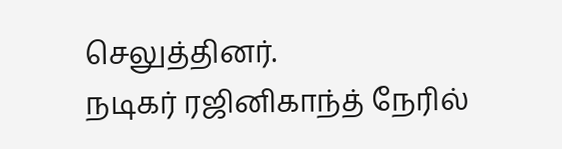செலுத்தினர்.
நடிகர் ரஜினிகாந்த் நேரில்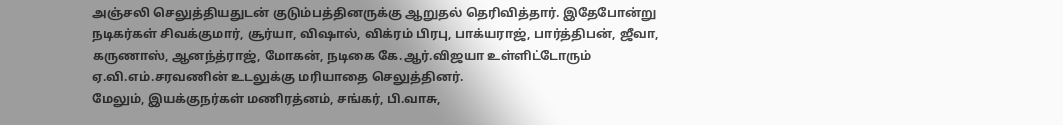அஞ்சலி செலுத்தியதுடன் குடும்பத்தினருக்கு ஆறுதல் தெரிவித்தார். இதேபோன்று நடிகர்கள் சிவக்குமார், சூர்யா, விஷால், விக்ரம் பிரபு, பாக்யராஜ், பார்த்திபன், ஜீவா, கருணாஸ், ஆனந்த்ராஜ், மோகன், நடிகை கே.ஆர்.விஜயா உள்ளிட்டோரும் ஏ.வி.எம்.சரவணின் உடலுக்கு மரியாதை செலுத்தினர்.
மேலும், இயக்குநர்கள் மணிரத்னம், சங்கர், பி.வாசு,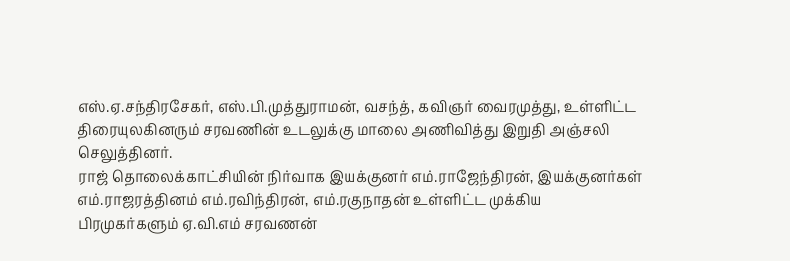எஸ்.ஏ.சந்திரசேகர், எஸ்.பி.முத்துராமன், வசந்த், கவிஞர் வைரமுத்து, உள்ளிட்ட திரையுலகினரும் சரவணின் உடலுக்கு மாலை அணிவித்து இறுதி அஞ்சலி செலுத்தினர்.
ராஜ் தொலைக்காட்சியின் நிர்வாக இயக்குனர் எம்.ராஜேந்திரன், இயக்குனர்கள் எம்.ராஜரத்தினம் எம்.ரவிந்திரன், எம்.ரகுநாதன் உள்ளிட்ட முக்கிய பிரமுகர்களும் ஏ.வி.எம் சரவணன்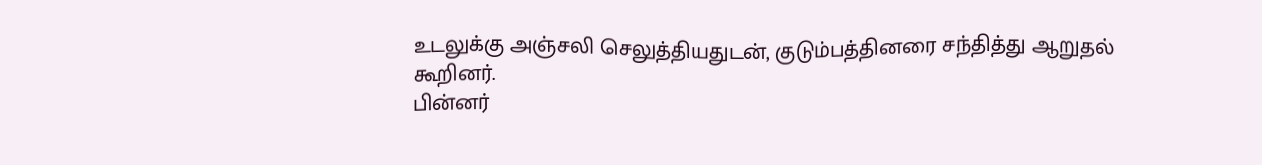உடலுக்கு அஞ்சலி செலுத்தியதுடன், குடும்பத்தினரை சந்தித்து ஆறுதல் கூறினர்.
பின்னர்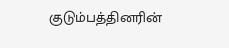குடும்பத்தினரின்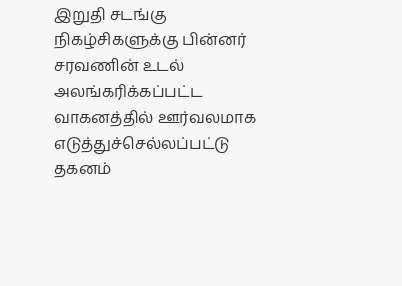இறுதி சடங்கு நிகழ்சிகளுக்கு பின்னர் சரவணின் உடல் அலங்கரிக்கப்பட்ட வாகனத்தில் ஊர்வலமாக எடுத்துச்செல்லப்பட்டு தகனம்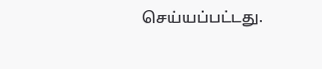செய்யப்பட்டது.